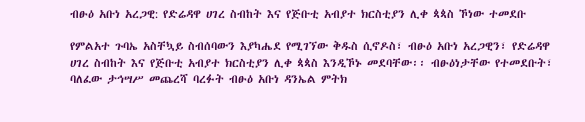ብፁዕ አቡነ አረጋዊ: የድሬዳዋ ሀገረ ስብከት እና የጅቡቲ አብያተ ክርስቲያን ሊቀ ጳጳስ ኾነው ተመደቡ

የምልአተ ጉባኤ አስቸኳይ ስብሰባውን እያካሔደ የሚገኘው ቅዱስ ሲኖዶስ፣ ብፁዕ አቡነ አረጋዊን፣ የድሬዳዋ ሀገረ ስብከት እና የጅቡቲ አብያተ ክርስቲያን ሊቀ ጳጳስ እንዲኾኑ መደባቸው፡፡ ብፁዕነታቸው የተመደቡት፣ ባለፈው ታኅሣሥ መጨረሻ ባረፉት ብፁዕ አቡነ ዳንኤል ምትክ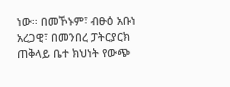ነው፡፡ በመኾኑም፣ ብፁዕ አቡነ አረጋዊ፣ በመንበረ ፓትርያርክ ጠቅላይ ቤተ ክህነት የውጭ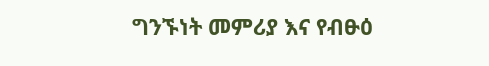ግንኙነት መምሪያ እና የብፁዕ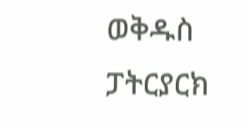ወቅዱስ ፓትርያርክ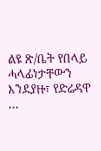ልዩ ጽ/ቤት የበላይ ሓላፊነታቸውን እንደያዙ፣ የድሬዳዋ …